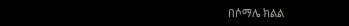በሶማሌ ክልል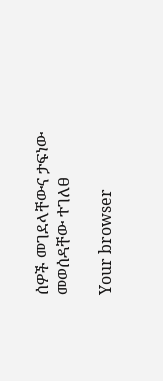ሰዎች መገደላቸውና ታፍነው መወሰዳቸው ተገለፀ

Your browser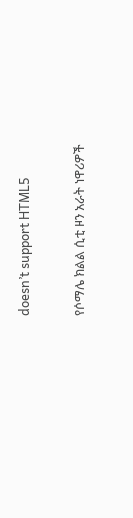doesn’t support HTML5

የሶማሌ ክልል ሲቲ ዞን አራት ነዋሪዎች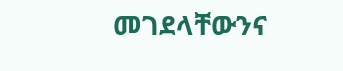መገደላቸውንና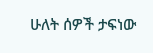ሁለት ሰዎች ታፍነው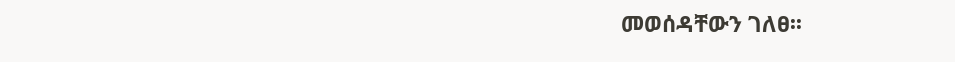መወሰዳቸውን ገለፀ፡፡